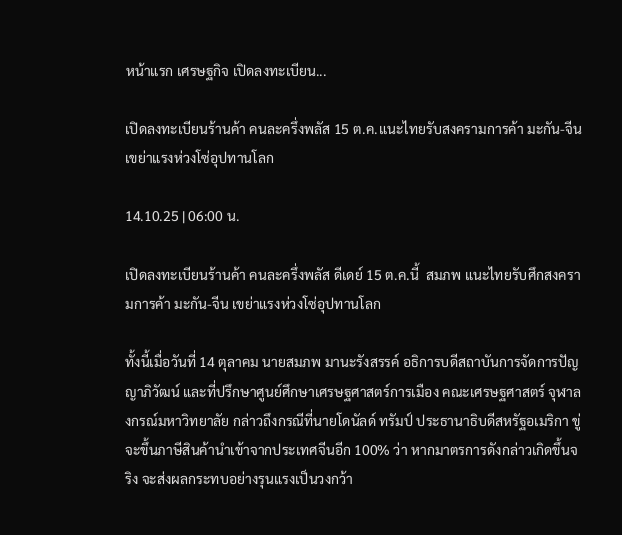หน้าแรก เศรษฐกิจ เปิดลงทะเบียน...

เปิดลงทะเบียนร้านค้า คนละครึ่งพลัส 15 ต.ค.แนะไทยรับสงครามการค้า มะกัน-จีน เขย่าแรงห่วงโซ่อุปทานโลก

14.10.25 | 06:00 น.

เปิดลงทะเบียนร้านค้า คนละครึ่งพลัส ดีเดย์ 15 ต.ค.นี้  สมภพ แนะไทยรับศึกสงครามการค้า มะกัน-จีน เขย่าแรงห่วงโซ่อุปทานโลก

ทั้งนี้เมื่อวันที่ 14 ตุลาคม นายสมภพ มานะรังสรรค์ อธิการบดีสถาบันการจัดการปัญญาภิวัฒน์ และที่ปรึกษาศูนย์ศึกษาเศรษฐศาสตร์การเมือง คณะเศรษฐศาสตร์ จุฬาลงกรณ์มหาวิทยาลัย กล่าวถึงกรณีที่นายโดนัลด์ ทรัมป์ ประธานาธิบดีสหรัฐอเมริกา ขู่จะขึ้นภาษีสินค้านำเข้าจากประเทศจีนอีก 100% ว่า หากมาตรการดังกล่าวเกิดขึ้นจริง จะส่งผลกระทบอย่างรุนแรงเป็นวงกว้า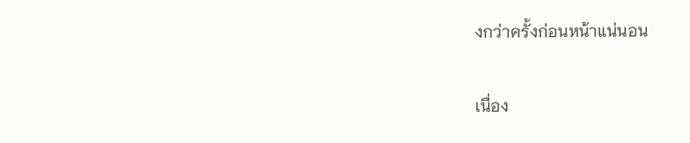งกว่าครั้งก่อนหน้าแน่นอน

เนื่อง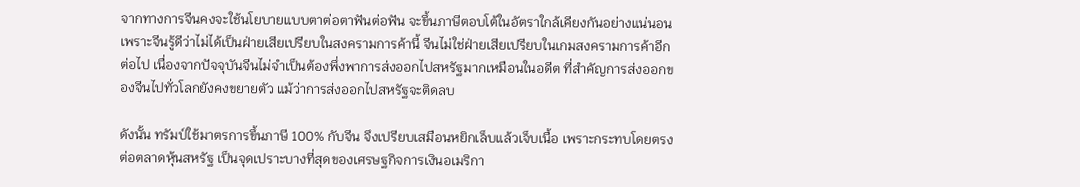จากทางการจีนคงจะใช้นโยบายแบบตาต่อตาฟันต่อฟัน จะขึ้นภาษีตอบโต้ในอัตราใกล้เคียงกันอย่างแน่นอน เพราะจีนรู้ดีว่าไม่ได้เป็นฝ่ายเสียเปรียบในสงครามการค้านี้ จีนไม่ใช่ฝ่ายเสียเปรียบในเกมสงครามการค้าอีกต่อไป เนื่องจากปัจจุบันจีนไม่จำเป็นต้องพึ่งพาการส่งออกไปสหรัฐมากเหมือนในอดีต ที่สำคัญการส่งออกของจีนไปทั่วโลกยังคงขยายตัว แม้ว่าการส่งออกไปสหรัฐจะติดลบ

ดังนั้น ทรัมป์ใช้มาตรการขึ้นภาษี 100% กับจีน จึงเปรียบเสมือนหยิกเล็บแล้วเจ็บเนื้อ เพราะกระทบโดยตรงต่อตลาดหุ้นสหรัฐ เป็นจุดเปราะบางที่สุดของเศรษฐกิจการเงินอเมริกา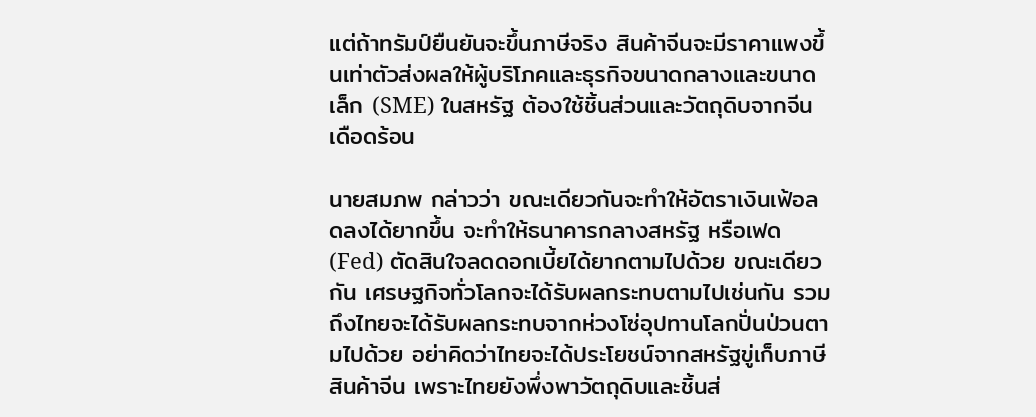แต่ถ้าทรัมป์ยืนยันจะขึ้นภาษีจริง สินค้าจีนจะมีราคาแพงขึ้นเท่าตัวส่งผลให้ผู้บริโภคและธุรกิจขนาดกลางและขนาดเล็ก (SME) ในสหรัฐ ต้องใช้ชิ้นส่วนและวัตถุดิบจากจีนเดือดร้อน

นายสมภพ กล่าวว่า ขณะเดียวกันจะทำให้อัตราเงินเฟ้อลดลงได้ยากขึ้น จะทำให้ธนาคารกลางสหรัฐ หรือเฟด (Fed) ตัดสินใจลดดอกเบี้ยได้ยากตามไปด้วย ขณะเดียวกัน เศรษฐกิจทั่วโลกจะได้รับผลกระทบตามไปเช่นกัน รวมถึงไทยจะได้รับผลกระทบจากห่วงโซ่อุปทานโลกปั่นป่วนตามไปด้วย อย่าคิดว่าไทยจะได้ประโยชน์จากสหรัฐขู่เก็บภาษีสินค้าจีน เพราะไทยยังพึ่งพาวัตถุดิบและชิ้นส่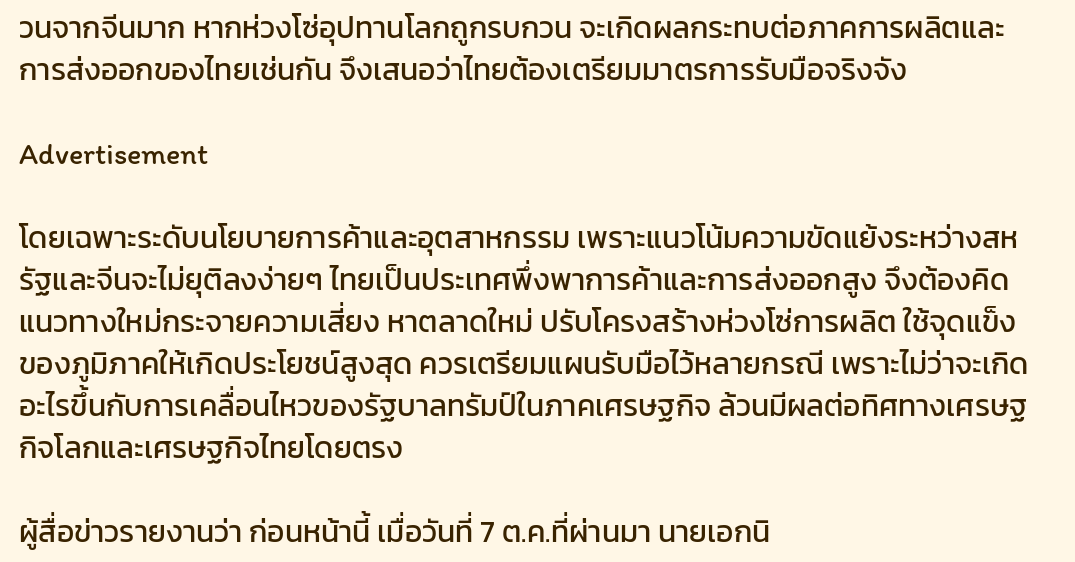วนจากจีนมาก หากห่วงโซ่อุปทานโลกถูกรบกวน จะเกิดผลกระทบต่อภาคการผลิตและการส่งออกของไทยเช่นกัน จึงเสนอว่าไทยต้องเตรียมมาตรการรับมือจริงจัง

Advertisement

โดยเฉพาะระดับนโยบายการค้าและอุตสาหกรรม เพราะแนวโน้มความขัดแย้งระหว่างสหรัฐและจีนจะไม่ยุติลงง่ายๆ ไทยเป็นประเทศพึ่งพาการค้าและการส่งออกสูง จึงต้องคิดแนวทางใหม่กระจายความเสี่ยง หาตลาดใหม่ ปรับโครงสร้างห่วงโซ่การผลิต ใช้จุดแข็งของภูมิภาคให้เกิดประโยชน์สูงสุด ควรเตรียมแผนรับมือไว้หลายกรณี เพราะไม่ว่าจะเกิดอะไรขึ้นกับการเคลื่อนไหวของรัฐบาลทรัมป์ในภาคเศรษฐกิจ ล้วนมีผลต่อทิศทางเศรษฐกิจโลกและเศรษฐกิจไทยโดยตรง

ผู้สื่อข่าวรายงานว่า ก่อนหน้านี้ เมื่อวันที่ 7 ต.ค.ที่ผ่านมา นายเอกนิ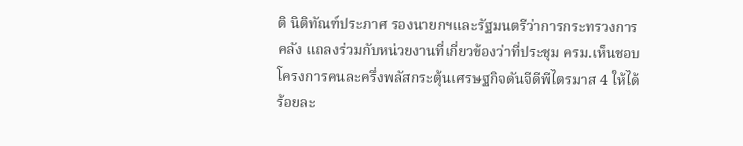ติ นิติทัณฑ์ประภาศ รองนายกฯและรัฐมนตรีว่าการกระทรวงการคลัง แถลงร่วมกับหน่วยงานที่เกี่ยวข้องว่าที่ประชุม ครม.เห็นชอบโครงการคนละครึ่งพลัสกระตุ้นเศรษฐกิจดันจีดีพีไตรมาส 4 ให้ได้ร้อยละ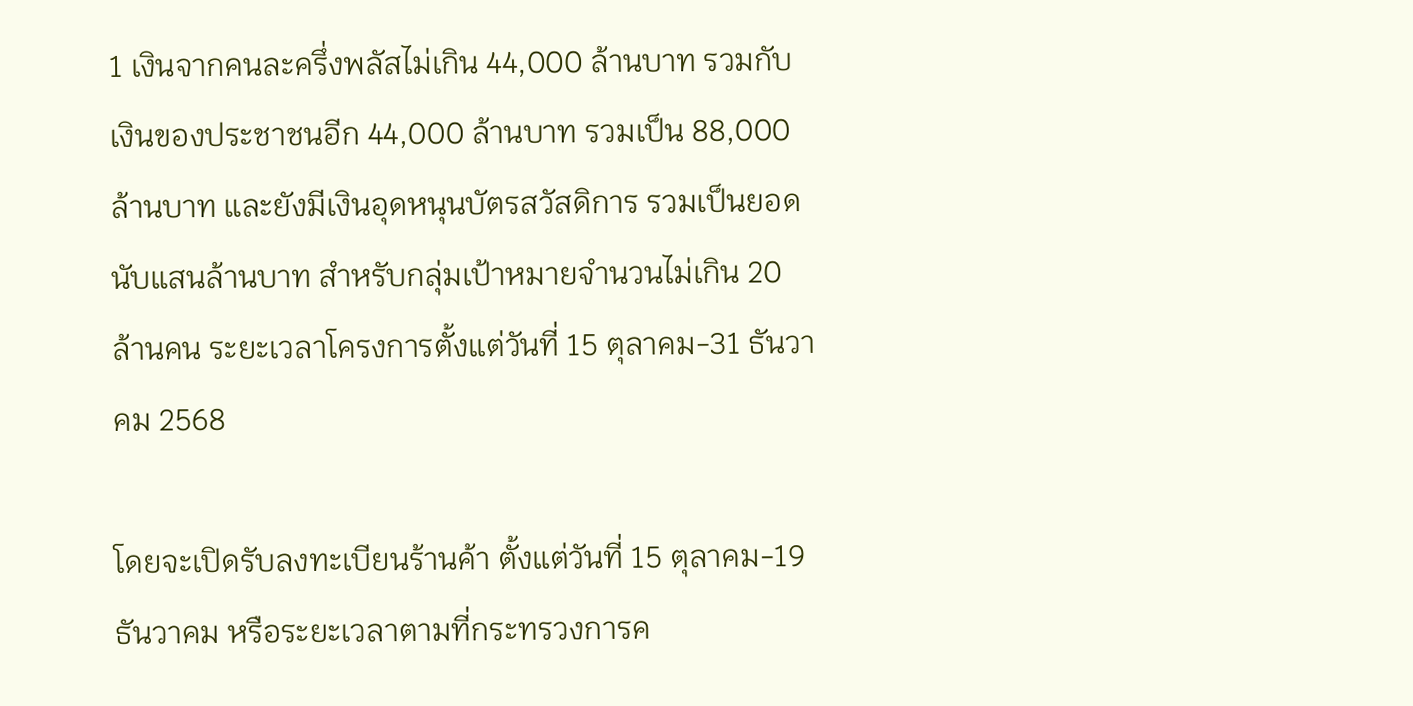1 เงินจากคนละครึ่งพลัสไม่เกิน 44,000 ล้านบาท รวมกับเงินของประชาชนอีก 44,000 ล้านบาท รวมเป็น 88,000 ล้านบาท และยังมีเงินอุดหนุนบัตรสวัสดิการ รวมเป็นยอดนับแสนล้านบาท สำหรับกลุ่มเป้าหมายจำนวนไม่เกิน 20 ล้านคน ระยะเวลาโครงการตั้งแต่วันที่ 15 ตุลาคม-31 ธันวาคม 2568

โดยจะเปิดรับลงทะเบียนร้านค้า ตั้งแต่วันที่ 15 ตุลาคม-19 ธันวาคม หรือระยะเวลาตามที่กระทรวงการค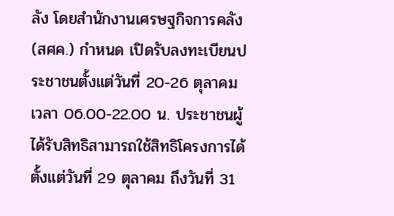ลัง โดยสำนักงานเศรษฐกิจการคลัง (สศค.) กำหนด เปิดรับลงทะเบียนประชาชนตั้งแต่วันที่ 20-26 ตุลาคม เวลา 06.00-22.00 น. ประชาชนผู้ได้รับสิทธิสามารถใช้สิทธิโครงการได้ตั้งแต่วันที่ 29 ตุลาคม ถึงวันที่ 31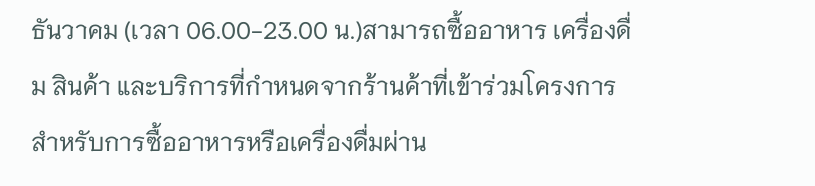ธันวาคม (เวลา 06.00-23.00 น.)สามารถซื้ออาหาร เครื่องดื่ม สินค้า และบริการที่กำหนดจากร้านค้าที่เข้าร่วมโครงการ สำหรับการซื้ออาหารหรือเครื่องดื่มผ่าน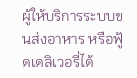ผู้ให้บริการระบบขนส่งอาหาร หรือฟู้ดเดลิเวอรี่ได้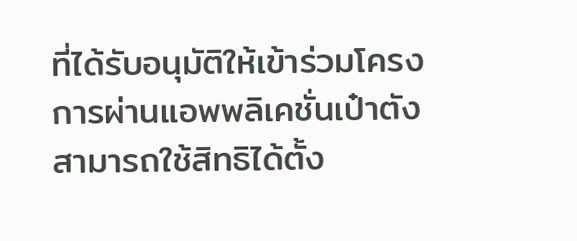ที่ได้รับอนุมัติให้เข้าร่วมโครงการผ่านแอพพลิเคชั่นเป๋าตังสามารถใช้สิทธิได้ตั้ง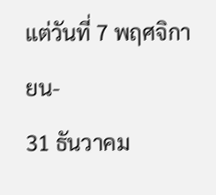แต่วันที่ 7 พฤศจิกายน-
31 ธันวาคม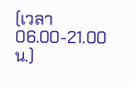(เวลา 06.00-21.00 น.)